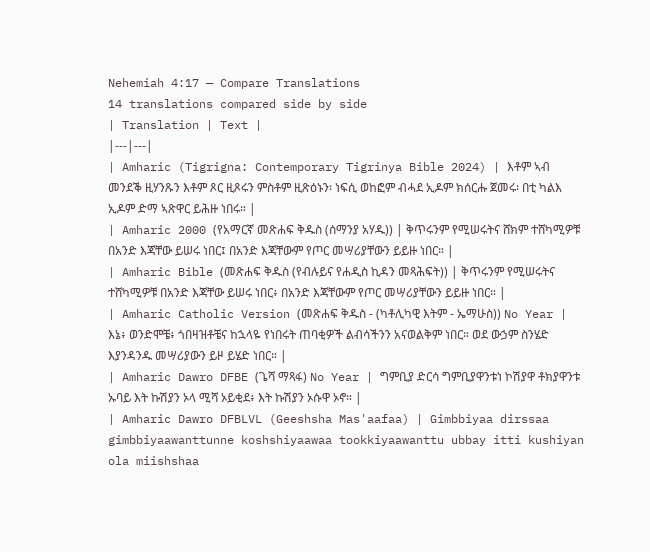Nehemiah 4:17 — Compare Translations
14 translations compared side by side
| Translation | Text |
|---|---|
| Amharic (Tigrigna: Contemporary Tigrinya Bible 2024) | እቶም ኣብ መንደቕ ዚሃንጹን እቶም ጾር ዚጾሩን ምስቶም ዚጽዕኑን፡ ነፍሲ ወከፎም ብሓደ ኢዶም ክሰርሑ ጀመሩ፡ በቲ ካልእ ኢዶም ድማ ኣጽዋር ይሕዙ ነበሩ። |
| Amharic 2000 (የአማርኛ መጽሐፍ ቅዱስ (ሰማንያ አሃዱ)) | ቅጥሩንም የሚሠሩትና ሸክም ተሸካሚዎቹ በአንድ እጃቸው ይሠሩ ነበር፤ በአንድ እጃቸውም የጦር መሣሪያቸውን ይይዙ ነበር። |
| Amharic Bible (መጽሐፍ ቅዱስ (የብሉይና የሐዲስ ኪዳን መጻሕፍት)) | ቅጥሩንም የሚሠሩትና ተሸካሚዎቹ በአንድ እጃቸው ይሠሩ ነበር፥ በአንድ እጃቸውም የጦር መሣሪያቸውን ይይዙ ነበር። |
| Amharic Catholic Version (መጽሐፍ ቅዱስ - (ካቶሊካዊ እትም - ኤማሁስ)) No Year | እኔ፥ ወንድሞቼ፥ ጎበዛዝቶቼና ከኋላዬ የነበሩት ጠባቂዎች ልብሳችንን አናወልቅም ነበር። ወደ ውኃም ስንሄድ እያንዳንዱ መሣሪያውን ይዞ ይሄድ ነበር። |
| Amharic Dawro DFBE (ጌሻ ማጻፋ) No Year | ግምቢያ ድርሳ ግምቢያዋንቱነ ኮሽያዋ ቶክያዋንቱ ኡባይ እት ኩሽያን ኦላ ሚሻ ኦይቂደ፥ እት ኩሽያን ኦሱዋ ኦኖ። |
| Amharic Dawro DFBLVL (Geeshsha Mas'aafaa) | Gimbbiyaa dirssaa gimbbiyaawanttunne koshshiyaawaa tookkiyaawanttu ubbay itti kushiyan ola miishshaa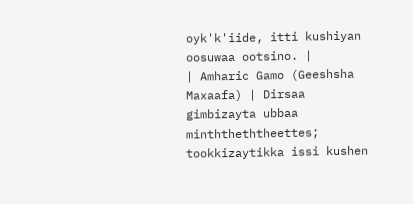oyk'k'iide, itti kushiyan oosuwaa ootsino. |
| Amharic Gamo (Geeshsha Maxaafa) | Dirsaa gimbizayta ubbaa minththeththeettes; tookkizaytikka issi kushen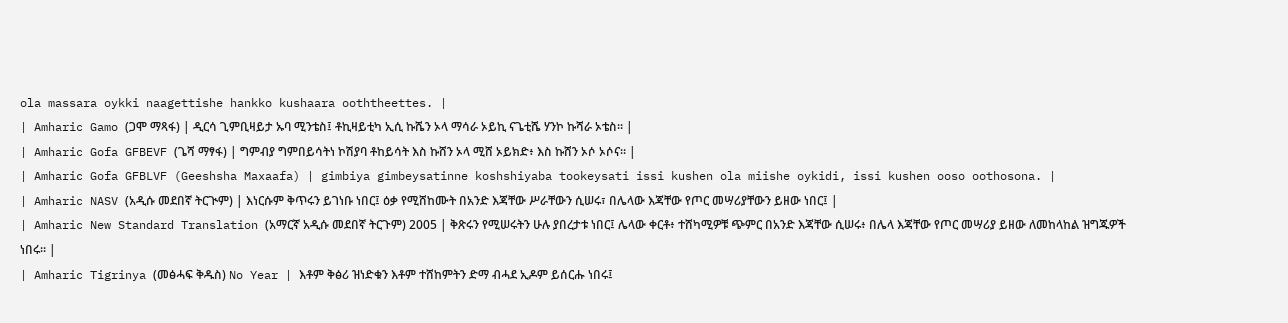ola massara oykki naagettishe hankko kushaara ooththeettes. |
| Amharic Gamo (ጋሞ ማጻፋ) | ዲርሳ ጊምቢዛይታ ኡባ ሚንቴስ፤ ቶኪዛይቲካ ኢሲ ኩሼን ኦላ ማሳራ ኦይኪ ናጌቲሼ ሃንኮ ኩሻራ ኦቴስ። |
| Amharic Gofa GFBEVF (ጌሻ ማፃፋ) | ግምብያ ግምበይሳትነ ኮሽያባ ቶከይሳት እስ ኩሸን ኦላ ሚሸ ኦይክድ፥ እስ ኩሸን ኦሶ ኦሶና። |
| Amharic Gofa GFBLVF (Geeshsha Maxaafa) | gimbiya gimbeysatinne koshshiyaba tookeysati issi kushen ola miishe oykidi, issi kushen ooso oothosona. |
| Amharic NASV (አዲሱ መደበኛ ትርጒም) | እነርሱም ቅጥሩን ይገነቡ ነበር፤ ዕቃ የሚሸከሙት በአንድ እጃቸው ሥራቸውን ሲሠሩ፣ በሌላው እጃቸው የጦር መሣሪያቸውን ይዘው ነበር፤ |
| Amharic New Standard Translation (አማርኛ አዲሱ መደበኛ ትርጉም) 2005 | ቅጽሩን የሚሠሩትን ሁሉ ያበረታቱ ነበር፤ ሌላው ቀርቶ፥ ተሸካሚዎቹ ጭምር በአንድ እጃቸው ሲሠሩ፥ በሌላ እጃቸው የጦር መሣሪያ ይዘው ለመከላከል ዝግጁዎች ነበሩ። |
| Amharic Tigrinya (መፅሓፍ ቅዱስ) No Year | እቶም ቅፅሪ ዝነድቁን እቶም ተሸከምትን ድማ ብሓደ ኢዶም ይሰርሑ ነበሩ፤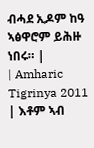ብሓደ ኢዶም ከዓ ኣፅዋሮም ይሕዙ ነበሩ። |
| Amharic Tigrinya 2011 | እቶም ኣብ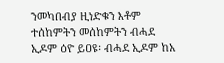ንመካበብያ ዚነድቁን እቶም ተሰከምትን መሰከምትን ብሓደ ኢዶም ዕዮ ይዐዩ፡ ብሓደ ኢዶም ከአ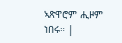ኣጽዋሮም ሒዞም ነበሩ። |